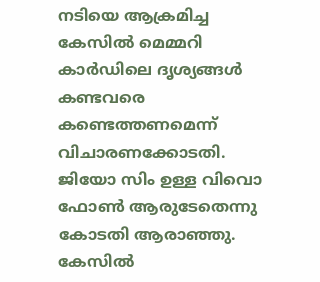നടിയെ ആക്രമിച്ച കേസില്‍ മെമ്മറി കാര്‍ഡിലെ ദൃശ്യങ്ങള്‍ കണ്ടവരെ കണ്ടെത്തണമെന്ന് വിചാരണക്കോടതി. ജിയോ സിം ഉള്ള വിവൊ ഫോണ്‍ ആരുടേതെന്നു കോടതി ആരാഞ്ഞു. കേസില്‍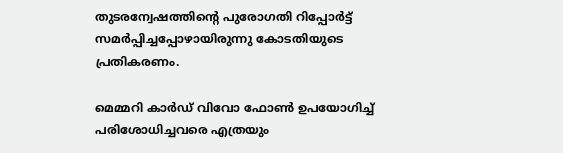തുടരന്വേഷത്തിന്റെ പുരോഗതി റിപ്പോര്‍ട്ട് സമര്‍പ്പിച്ചപ്പോഴായിരുന്നു കോടതിയുടെ പ്രതികരണം.

മെമ്മറി കാര്‍ഡ് വിവോ ഫോണ്‍ ഉപയോഗിച്ച് പരിശോധിച്ചവരെ എത്രയും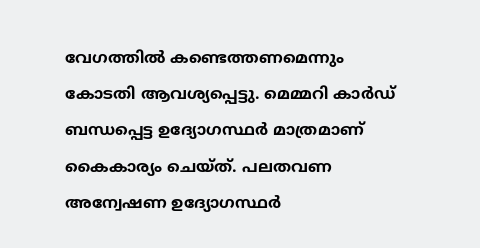വേഗത്തില്‍ കണ്ടെത്തണമെന്നും കോടതി ആവശ്യപ്പെട്ടു. മെമ്മറി കാര്‍ഡ് ബന്ധപ്പെട്ട ഉദ്യോഗസ്ഥര്‍ മാത്രമാണ് കൈകാര്യം ചെയ്ത്. പലതവണ അന്വേഷണ ഉദ്യോഗസ്ഥര്‍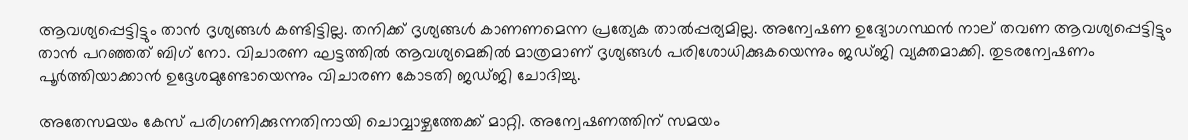ആവശ്യപ്പെട്ടിട്ടും താന്‍ ദൃശ്യങ്ങള്‍ കണ്ടിട്ടില്ല. തനിക്ക് ദൃശ്യങ്ങള്‍ കാണണമെന്ന പ്രത്യേക താല്‍പ്പര്യമില്ല. അന്വേഷണ ഉദ്യോഗസ്ഥന്‍ നാല് തവണ ആവശ്യപ്പെട്ടിട്ടും താന്‍ പറഞ്ഞത് ബിഗ് നോ. വിചാരണ ഘട്ടത്തില്‍ ആവശ്യമെങ്കില്‍ മാത്രമാണ് ദൃശ്യങ്ങള്‍ പരിശോധിക്കുകയെന്നും ജഡ്ജി വ്യക്തമാക്കി. തുടരന്വേഷണം പൂര്‍ത്തിയാക്കാന്‍ ഉദ്ദേശമുണ്ടോയെന്നും വിചാരണ കോടതി ജഡ്ജി ചോദിച്ചു.

അതേസമയം കേസ് പരിഗണിക്കുന്നതിനായി ചൊവ്വാഴ്ചത്തേക്ക് മാറ്റി. അന്വേഷണത്തിന് സമയം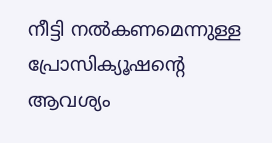നീട്ടി നല്‍കണമെന്നുള്ള പ്രോസിക്യൂഷന്റെ ആവശ്യം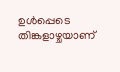ഉള്‍പ്പെടെ തിങ്കളാഴ്ചയാണ്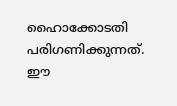ഹൈാക്കോടതി പരിഗണിക്കുന്നത്. ഈ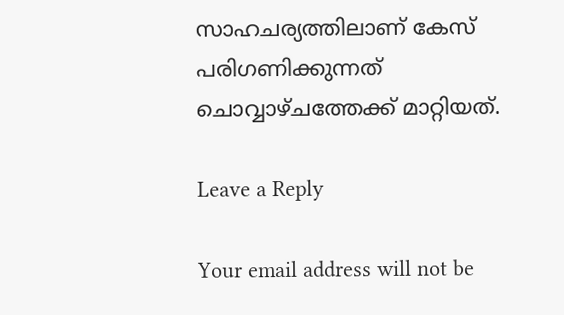സാഹചര്യത്തിലാണ് കേസ് പരിഗണിക്കുന്നത് ചൊവ്വാഴ്ചത്തേക്ക് മാറ്റിയത്.

Leave a Reply

Your email address will not be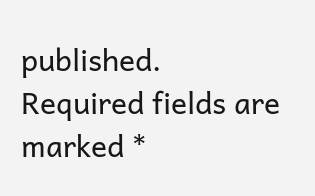published. Required fields are marked *